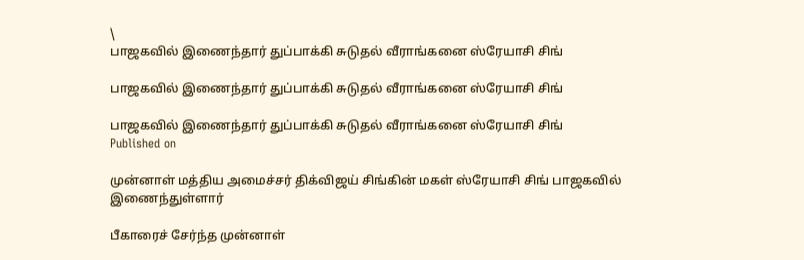\
பாஜகவில் இணைந்தார் துப்பாக்கி சுடுதல் வீராங்கனை ஸ்ரேயாசி சிங்

பாஜகவில் இணைந்தார் துப்பாக்கி சுடுதல் வீராங்கனை ஸ்ரேயாசி சிங்

பாஜகவில் இணைந்தார் துப்பாக்கி சுடுதல் வீராங்கனை ஸ்ரேயாசி சிங்
Published on

முன்னாள் மத்திய அமைச்சர் திக்விஜய் சிங்கின் மகள் ஸ்ரேயாசி சிங் பாஜகவில் இணைந்துள்ளார்

பீகாரைச் சேர்ந்த முன்னாள்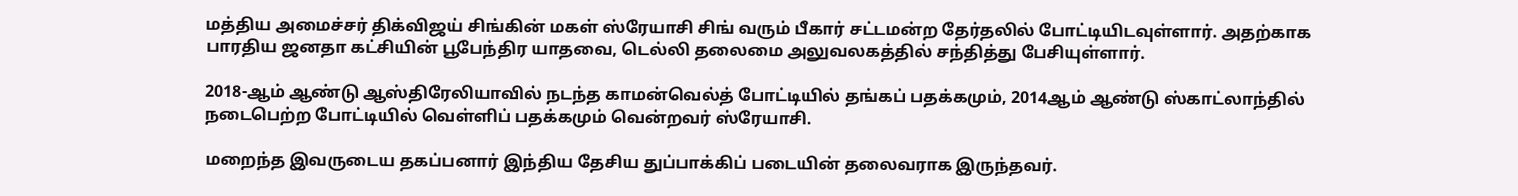மத்திய அமைச்சர் திக்விஜய் சிங்கின் மகள் ஸ்ரேயாசி சிங் வரும் பீகார் சட்டமன்ற தேர்தலில் போட்டியிடவுள்ளார். அதற்காக பாரதிய ஜனதா கட்சியின் பூபேந்திர யாதவை, டெல்லி தலைமை அலுவலகத்தில் சந்தித்து பேசியுள்ளார்.

2018-ஆம் ஆண்டு ஆஸ்திரேலியாவில் நடந்த காமன்வெல்த் போட்டியில் தங்கப் பதக்கமும், 2014ஆம் ஆண்டு ஸ்காட்லாந்தில் நடைபெற்ற போட்டியில் வெள்ளிப் பதக்கமும் வென்றவர் ஸ்ரேயாசி.

மறைந்த இவருடைய தகப்பனார் இந்திய தேசிய துப்பாக்கிப் படையின் தலைவராக இருந்தவர்.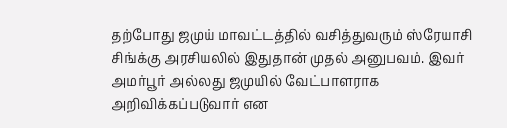தற்போது ஜமுய் மாவட்டத்தில் வசித்துவரும் ஸ்ரேயாசி சிங்க்கு அரசியலில் இதுதான் முதல் அனுபவம். இவர் அமர்பூர் அல்லது ஜமுயில் வேட்பாளராக அறிவிக்கப்படுவார் என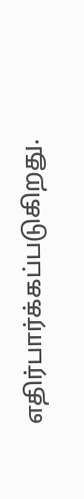எதிர்பார்க்கப்படுகிறது.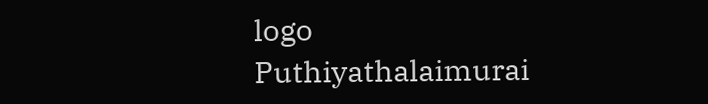logo
Puthiyathalaimurai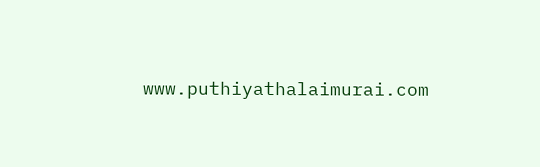www.puthiyathalaimurai.com